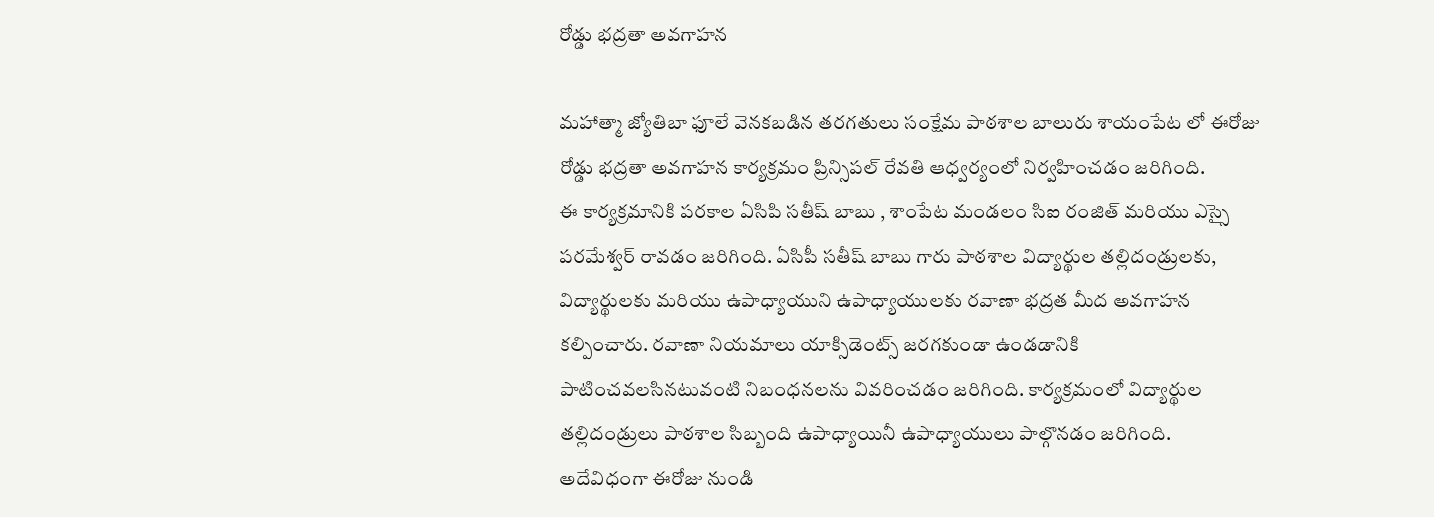రోడ్డు భద్రతా అవగాహన

మహాత్మా జ్యోతిబా ఫూలే వెనకబడిన తరగతులు సంక్షేమ పాఠశాల బాలురు శాయంపేట లో ఈరోజు రోడ్డు భద్రతా అవగాహన కార్యక్రమం ప్రిన్సిపల్ రేవతి ఆధ్వర్యంలో నిర్వహించడం జరిగింది.
ఈ కార్యక్రమానికి పరకాల ఏసిపి సతీష్ బాబు , శాంపేట మండలం సిఐ రంజిత్ మరియు ఎస్సై పరమేశ్వర్ రావడం జరిగింది. ఏసిపీ సతీష్ బాబు గారు పాఠశాల విద్యార్థుల తల్లిదండ్రులకు, విద్యార్థులకు మరియు ఉపాధ్యాయుని ఉపాధ్యాయులకు రవాణా భద్రత మీద అవగాహన కల్పించారు. రవాణా నియమాలు యాక్సిడెంట్స్ జరగకుండా ఉండడానికి పాటించవలసినటువంటి నిబంధనలను వివరించడం జరిగింది. కార్యక్రమంలో విద్యార్థుల తల్లిదండ్రులు పాఠశాల సిబ్బంది ఉపాధ్యాయినీ ఉపాధ్యాయులు పాల్గొనడం జరిగింది. అదేవిధంగా ఈరోజు నుండి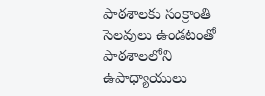పాఠశాలకు సంక్రాంతి సెలవులు ఉండటంతో పాఠశాలలోని ఉపాధ్యాయులు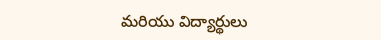మరియు విద్యార్థులు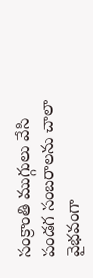సంక్రాంతి ముగ్గులు వేసి పండగ సంబరాలను చాలా వైభవంగా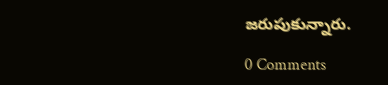జరుపుకున్నారు.

0 Comments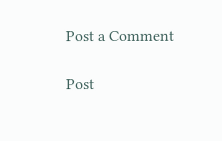Post a Comment

Post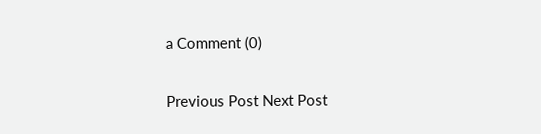a Comment (0)

Previous Post Next Post